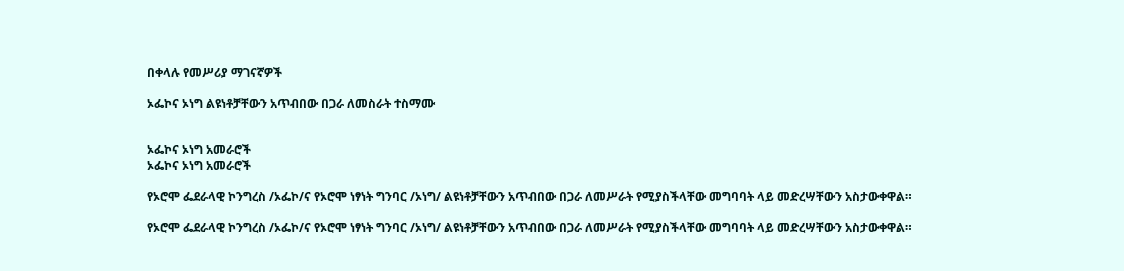በቀላሉ የመሥሪያ ማገናኛዎች

ኦፌኮና ኦነግ ልዩነቶቻቸውን አጥብበው በጋራ ለመስራት ተስማሙ


ኦፌኮና ኦነግ አመራሮች
ኦፌኮና ኦነግ አመራሮች

የኦሮሞ ፌደራላዊ ኮንግረስ /ኦፌኮ/ና የኦሮሞ ነፃነት ግንባር /ኦነግ/ ልዩነቶቻቸውን አጥብበው በጋራ ለመሥራት የሚያስችላቸው መግባባት ላይ መድረሣቸውን አስታውቀዋል።

የኦሮሞ ፌደራላዊ ኮንግረስ /ኦፌኮ/ና የኦሮሞ ነፃነት ግንባር /ኦነግ/ ልዩነቶቻቸውን አጥብበው በጋራ ለመሥራት የሚያስችላቸው መግባባት ላይ መድረሣቸውን አስታውቀዋል።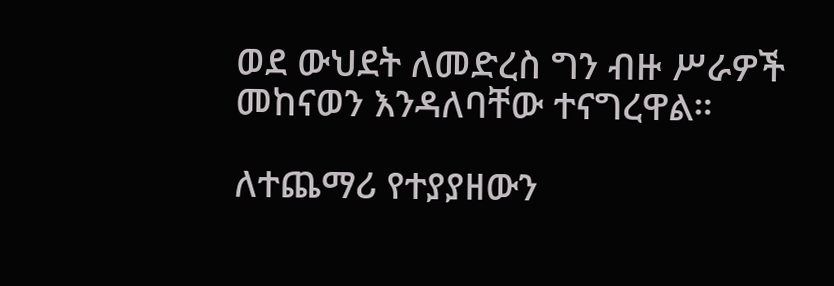ወደ ውህደት ለመድረስ ግን ብዙ ሥራዎች መከናወን እንዳለባቸው ተናግረዋል።

ለተጨማሪ የተያያዘውን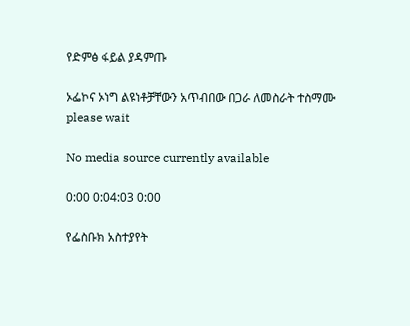የድምፅ ፋይል ያዳምጡ

ኦፌኮና ኦነግ ልዩነቶቻቸውን አጥብበው በጋራ ለመስራት ተስማሙ
please wait

No media source currently available

0:00 0:04:03 0:00

የፌስቡክ አስተያየት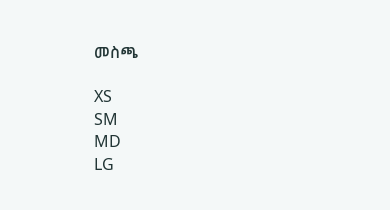መስጫ

XS
SM
MD
LG